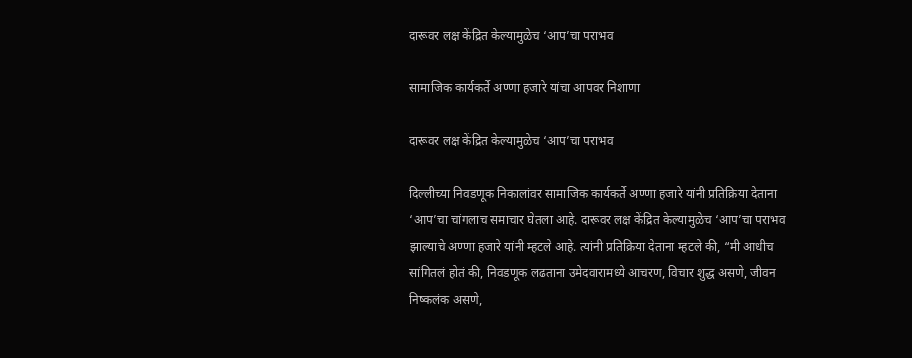दारूवर लक्ष केंद्रित केल्यामुळेच ‘आप’चा पराभव

सामाजिक कार्यकर्ते अण्णा हजारे यांचा आपवर निशाणा

दारूवर लक्ष केंद्रित केल्यामुळेच ‘आप’चा पराभव

दिल्लीच्या निवडणूक निकालांवर सामाजिक कार्यकर्ते अण्णा हजारे यांनी प्रतिक्रिया देताना ‘आप’चा चांगलाच समाचार घेतला आहे. दारूवर लक्ष केंद्रित केल्यामुळेच ‘आप’चा पराभव झाल्याचे अण्णा हजारे यांनी म्हटले आहे. त्यांनी प्रतिक्रिया देताना म्हटले की, “मी आधीच सांगितलं होतं की, निवडणूक लढताना उमेदवारामध्ये आचरण, विचार शुद्ध असणे, जीवन निष्कलंक असणे,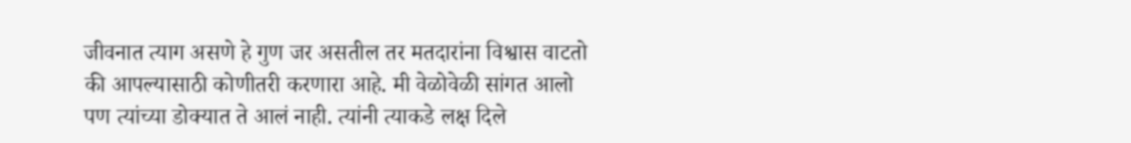जीवनात त्याग असणे हे गुण जर असतील तर मतदारांना विश्वास वाटतो की आपल्यासाठी कोणीतरी करणारा आहे. मी वेळोवेळी सांगत आलो पण त्यांच्या डोक्यात ते आलं नाही. त्यांनी त्याकडे लक्ष दिले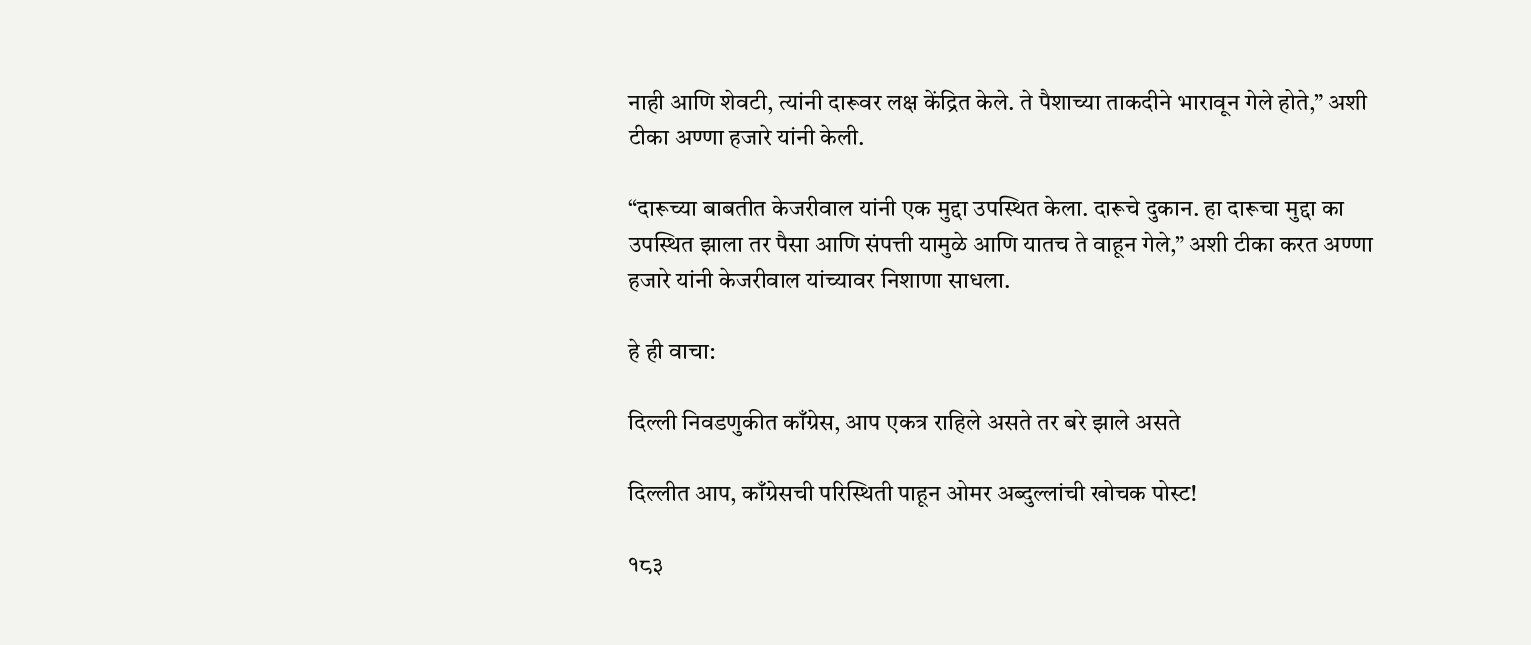नाही आणि शेवटी, त्यांनी दारूवर लक्ष केंद्रित केले. ते पैशाच्या ताकदीने भारावून गेले होते,” अशी टीका अण्णा हजारे यांनी केली.

“दारूच्या बाबतीत केजरीवाल यांनी एक मुद्दा उपस्थित केला. दारूचे दुकान. हा दारूचा मुद्दा का उपस्थित झाला तर पैसा आणि संपत्ती यामुळे आणि यातच ते वाहून गेले,” अशी टीका करत अण्णा हजारे यांनी केजरीवाल यांच्यावर निशाणा साधला.

हे ही वाचा:

दिल्ली निवडणुकीत काँग्रेस, आप एकत्र राहिले असते तर बरे झाले असते

दिल्लीत आप, काँग्रेसची परिस्थिती पाहून ओमर अब्दुल्लांची खोचक पोस्ट!

१८३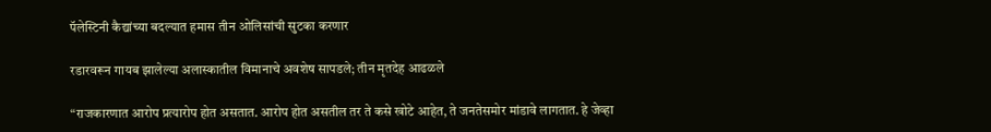पॅलेस्टिनी कैद्यांच्या बदल्यात हमास तीन ओलिसांची सुटका करणार

रडारवरून गायब झालेल्या अलास्कातील विमानाचे अवशेष सापडले; तीन मृतदेह आढळले

“राजकारणात आरोप प्रत्यारोप होत असतात. आरोप होत असतील तर ते कसे खोटे आहेत, ते जनतेसमोर मांडावे लागतात. हे जेव्हा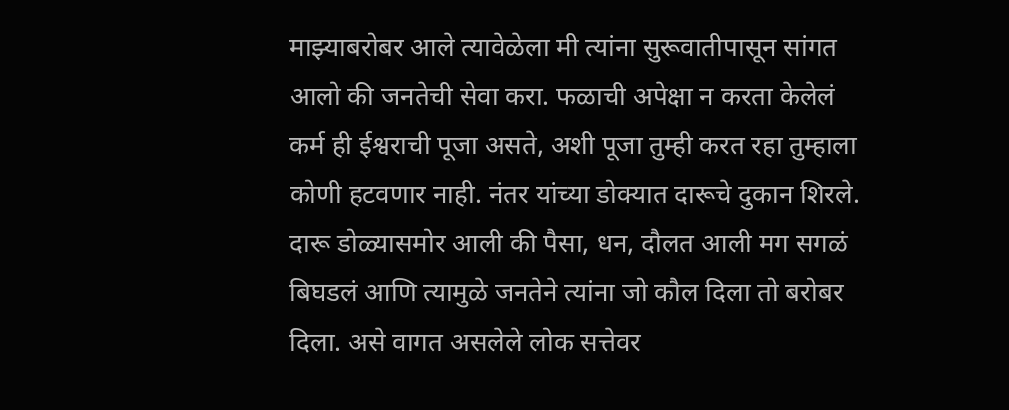माझ्याबरोबर आले त्यावेळेला मी त्यांना सुरूवातीपासून सांगत आलो की जनतेची सेवा करा. फळाची अपेक्षा न करता केलेलं कर्म ही ईश्वराची पूजा असते, अशी पूजा तुम्ही करत रहा तुम्हाला कोणी हटवणार नाही. नंतर यांच्या डोक्यात दारूचे दुकान शिरले. दारू डोळ्यासमोर आली की पैसा, धन, दौलत आली मग सगळं बिघडलं आणि त्यामुळे जनतेने त्यांना जो कौल दिला तो बरोबर दिला. असे वागत असलेले लोक सत्तेवर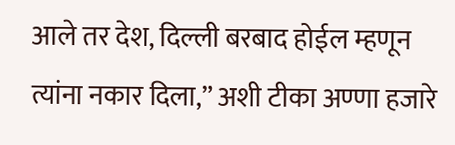आले तर देश, दिल्ली बरबाद होईल म्हणून त्यांना नकार दिला,” अशी टीका अण्णा हजारे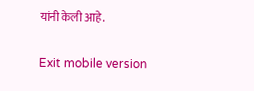यांनी केली आहे.

Exit mobile version